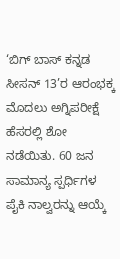‘ಬಿಗ್ ಬಾಸ್ ಕನ್ನಡ ಸೀಸನ್ 13’ರ ಆರಂಭಕ್ಕ ಮೊದಲು ಅಗ್ನಿಪರೀಕ್ಷೆ ಹೆಸರಲ್ಲಿ ಶೋ ನಡೆಯಿತು. 60 ಜನ ಸಾಮಾನ್ಯ ಸ್ಪರ್ಧಿಗಳ ಪೈಕಿ ನಾಲ್ವರನ್ನು ಆಯ್ಕೆ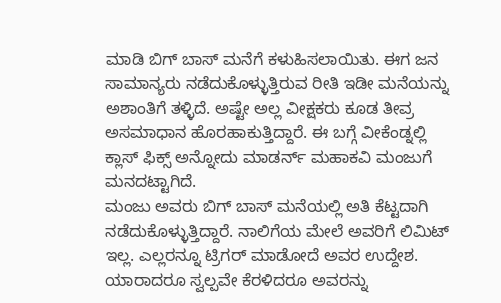ಮಾಡಿ ಬಿಗ್ ಬಾಸ್ ಮನೆಗೆ ಕಳುಹಿಸಲಾಯಿತು. ಈಗ ಜನ ಸಾಮಾನ್ಯರು ನಡೆದುಕೊಳ್ಳುತ್ತಿರುವ ರೀತಿ ಇಡೀ ಮನೆಯನ್ನು ಅಶಾಂತಿಗೆ ತಳ್ಳಿದೆ. ಅಷ್ಟೇ ಅಲ್ಲ ವೀಕ್ಷಕರು ಕೂಡ ತೀವ್ರ ಅಸಮಾಧಾನ ಹೊರಹಾಕುತ್ತಿದ್ದಾರೆ. ಈ ಬಗ್ಗೆ ವೀಕೆಂಡ್ನಲ್ಲಿ ಕ್ಲಾಸ್ ಫಿಕ್ಸ್ ಅನ್ನೋದು ಮಾಡರ್ನ್ ಮಹಾಕವಿ ಮಂಜುಗೆ ಮನದಟ್ಟಾಗಿದೆ.
ಮಂಜು ಅವರು ಬಿಗ್ ಬಾಸ್ ಮನೆಯಲ್ಲಿ ಅತಿ ಕೆಟ್ಟದಾಗಿ ನಡೆದುಕೊಳ್ಳುತ್ತಿದ್ದಾರೆ. ನಾಲಿಗೆಯ ಮೇಲೆ ಅವರಿಗೆ ಲಿಮಿಟ್ ಇಲ್ಲ. ಎಲ್ಲರನ್ನೂ ಟ್ರಿಗರ್ ಮಾಡೋದೆ ಅವರ ಉದ್ದೇಶ. ಯಾರಾದರೂ ಸ್ವಲ್ಪವೇ ಕೆರಳಿದರೂ ಅವರನ್ನು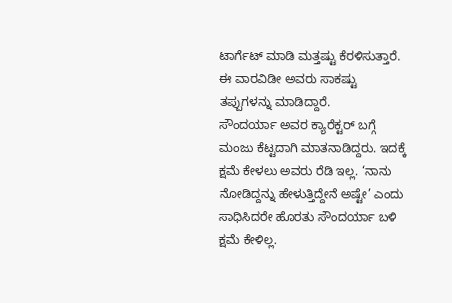ಟಾರ್ಗೆಟ್ ಮಾಡಿ ಮತ್ತಷ್ಟು ಕೆರಳಿಸುತ್ತಾರೆ. ಈ ವಾರವಿಡೀ ಅವರು ಸಾಕಷ್ಟು ತಪ್ಪುಗಳನ್ನು ಮಾಡಿದ್ದಾರೆ.
ಸೌಂದರ್ಯಾ ಅವರ ಕ್ಯಾರೆಕ್ಟರ್ ಬಗ್ಗೆ ಮಂಜು ಕೆಟ್ಟದಾಗಿ ಮಾತನಾಡಿದ್ದರು. ಇದಕ್ಕೆ ಕ್ಷಮೆ ಕೇಳಲು ಅವರು ರೆಡಿ ಇಲ್ಲ. ‘ನಾನು ನೋಡಿದ್ದನ್ನು ಹೇಳುತ್ತಿದ್ದೇನೆ ಅಷ್ಟೇ’ ಎಂದು ಸಾಧಿಸಿದರೇ ಹೊರತು ಸೌಂದರ್ಯಾ ಬಳಿ ಕ್ಷಮೆ ಕೇಳಿಲ್ಲ.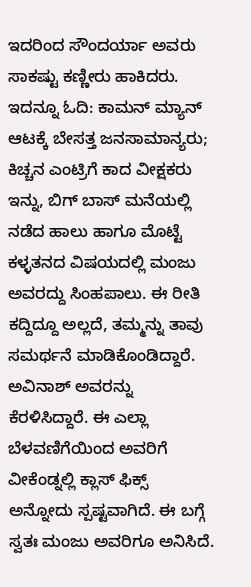ಇದರಿಂದ ಸೌಂದರ್ಯಾ ಅವರು ಸಾಕಷ್ಟು ಕಣ್ಣೀರು ಹಾಕಿದರು.
ಇದನ್ನೂ ಓದಿ: ಕಾಮನ್ ಮ್ಯಾನ್ ಆಟಕ್ಕೆ ಬೇಸತ್ತ ಜನಸಾಮಾನ್ಯರು; ಕಿಚ್ಚನ ಎಂಟ್ರಿಗೆ ಕಾದ ವೀಕ್ಷಕರು
ಇನ್ನು, ಬಿಗ್ ಬಾಸ್ ಮನೆಯಲ್ಲಿ ನಡೆದ ಹಾಲು ಹಾಗೂ ಮೊಟ್ಟೆ ಕಳ್ಳತನದ ವಿಷಯದಲ್ಲಿ ಮಂಜು ಅವರದ್ದು ಸಿಂಹಪಾಲು. ಈ ರೀತಿ ಕದ್ದಿದ್ದೂ ಅಲ್ಲದೆ, ತಮ್ಮನ್ನು ತಾವು ಸಮರ್ಥನೆ ಮಾಡಿಕೊಂಡಿದ್ದಾರೆ. ಅವಿನಾಶ್ ಅವರನ್ನು ಕೆರಳಿಸಿದ್ದಾರೆ. ಈ ಎಲ್ಲಾ ಬೆಳವಣಿಗೆಯಿಂದ ಅವರಿಗೆ ವೀಕೆಂಡ್ನಲ್ಲಿ ಕ್ಲಾಸ್ ಫಿಕ್ಸ್ ಅನ್ನೋದು ಸ್ಪಷ್ಟವಾಗಿದೆ. ಈ ಬಗ್ಗೆ ಸ್ವತಃ ಮಂಜು ಅವರಿಗೂ ಅನಿಸಿದೆ.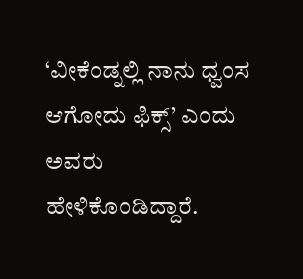‘ವೀಕೆಂಡ್ನಲ್ಲಿ ನಾನು ಧ್ವಂಸ ಆಗೋದು ಫಿಕ್ಸ್’ ಎಂದು ಅವರು ಹೇಳಿಕೊಂಡಿದ್ದಾರೆ.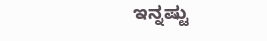ಇನ್ನಷ್ಟು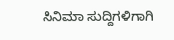ಸಿನಿಮಾ ಸುದ್ದಿಗಳಿಗಾಗಿ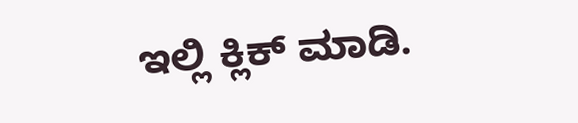ಇಲ್ಲಿ ಕ್ಲಿಕ್ ಮಾಡಿ.